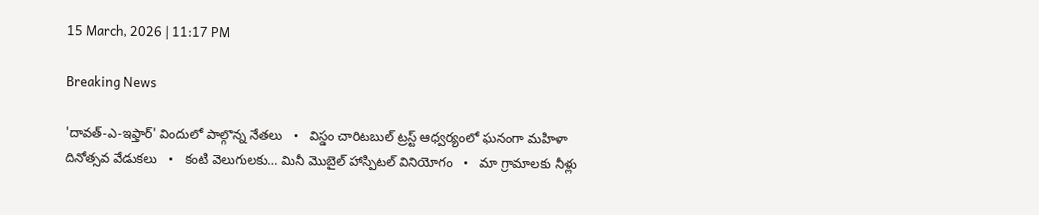15 March, 2026 | 11:17 PM

Breaking News

'దావత్-ఎ-ఇఫ్తార్' విందులో పాల్గొన్న నేతలు   •   విస్డం చారిటబుల్ ట్రస్ట్ ఆధ్వర్యంలో ఘనంగా మహిళా దినోత్సవ వేడుకలు   •   కంటి వెలుగులకు… మినీ మొబైల్ హాస్పిటల్ వినియోగం   •   మా గ్రామాలకు నీళ్లు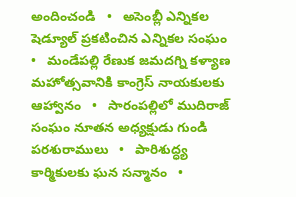అందించండి   •   అసెంబ్లీ ఎన్నికల షెడ్యూల్ ప్రకటించిన ఎన్నికల సంఘం   •   మండేపల్లి రేణుక జమదగ్ని కళ్యాణ మహోత్సవానికి కాంగ్రెస్ నాయకులకు ఆహ్వానం   •   సారంపల్లిలో ముదిరాజ్ సంఘం నూతన అధ్యక్షుడు గుండి పరశురాములు   •   పారిశుద్ధ్య కార్మికులకు ఘన సన్మానం   •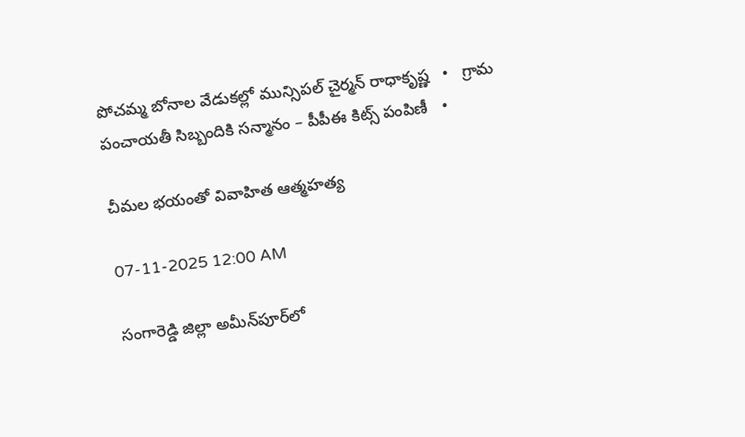పోచమ్మ బోనాల వేడుకల్లో మున్సిపల్ చైర్మన్ రాధాకృష్ణ   •   గ్రామ పంచాయతీ సిబ్బందికి సన్మానం – పీపీఈ కిట్స్ పంపిణీ   •

చీమల భయంతో వివాహిత ఆత్మహత్య

07-11-2025 12:00 AM

సంగారెడ్డి జిల్లా అమీన్‌పూర్‌లో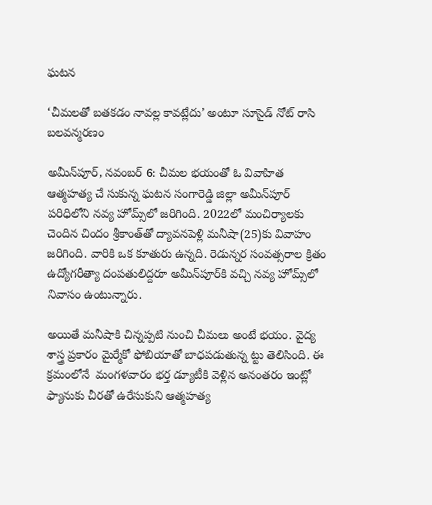ఘటన

‘చీమలతో బతకడం నావల్ల కావట్లేదు’ అంటూ సూసైడ్ నోట్ రాసి బలవన్మరణం

అమీన్‌పూర్, నవంబర్ 6: చీమల భయంతో ఓ వివాహిత ఆత్మహత్య చే సుకున్న ఘటన సంగారెడ్డి జిల్లా అమీన్‌పూర్ పరిధిలోని నవ్య హోమ్స్‌లో జరిగింది. 2022లో మంచిర్యాలకు చెందిన చిందం శ్రీకాంత్‌తో ద్యావనపెళ్లి మనీషా(25)కు వివాహం జరిగింది. వారికి ఒక కూతురు ఉన్నది. రెడున్నర సంవత్సరాల క్రితం ఉద్యోగరీత్యా దంపతులిద్దరూ అమీన్‌పూర్‌కి వచ్చి నవ్య హోమ్స్‌లో నివాసం ఉంటున్నారు.

అయితే మనీషాకి చిన్నప్పటి నుంచి చీమలు అంటే భయం. వైద్య శాస్త్ర ప్రకారం మైర్మేకో ఫోబియాతో బాధపడుతున్న ట్టు తెలిసింది. ఈ క్రమంలోనే  మంగళవారం భర్త డ్యూటీకి వెళ్లిన అనంతరం ఇంట్లో ఫ్యానుకు చీరతో ఉరేసుకుని ఆత్మహత్య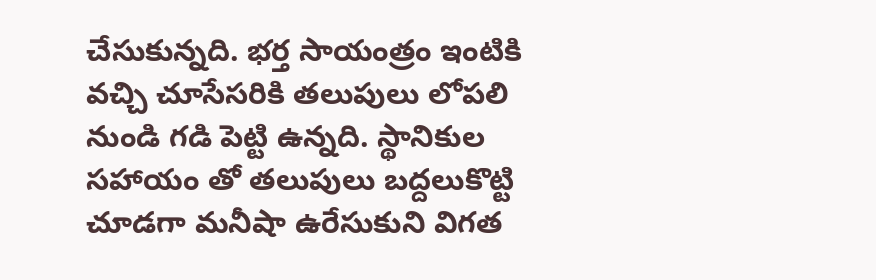చేసుకున్నది. భర్త సాయంత్రం ఇంటికి వచ్చి చూసేసరికి తలుపులు లోపలి నుండి గడి పెట్టి ఉన్నది. స్థానికుల సహాయం తో తలుపులు బద్దలుకొట్టి చూడగా మనీషా ఉరేసుకుని విగత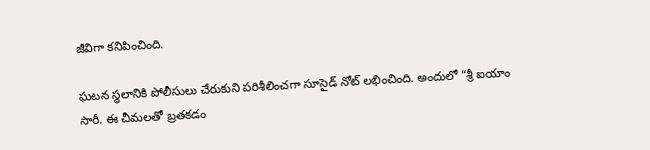జీవిగా కనిపించింది.

ఘటన స్థలానికి పోలీసులు చేరుకుని పరిశీలించగా సూసైడ్ నోట్ లభించింది. అందులో “శ్రీ ఐయాం సారీ. ఈ చీమలతో బ్రతకడం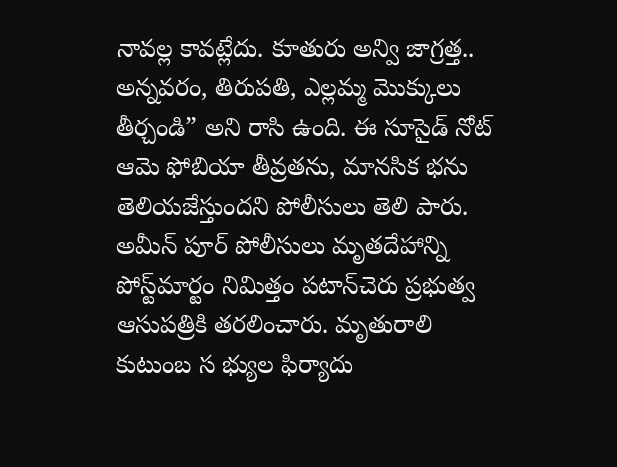నావల్ల కావట్లేదు. కూతురు అన్వి జాగ్రత్త.. అన్నవరం, తిరుపతి, ఎల్లమ్మ మొక్కులు తీర్చండి” అని రాసి ఉంది. ఈ సూసైడ్ నోట్ ఆమె ఫోబియా తీవ్రతను, మానసిక భను తెలియజేస్తుందని పోలీసులు తెలి పారు. అమీన్ పూర్ పోలీసులు మృతదేహాన్ని పోస్ట్‌మార్టం నిమిత్తం పటాన్‌చెరు ప్రభుత్వ ఆసుపత్రికి తరలించారు. మృతురాలి కుటుంబ స భ్యుల ఫిర్యాదు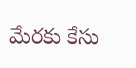మేరకు కేసు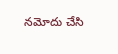నమోదు చేసి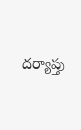దర్యాప్తు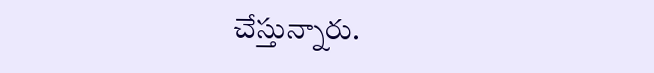చేస్తున్నారు.